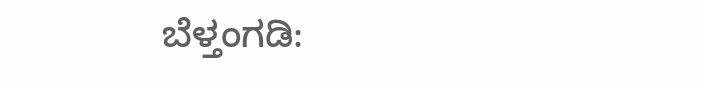ಬೆಳ್ತಂಗಡಿ: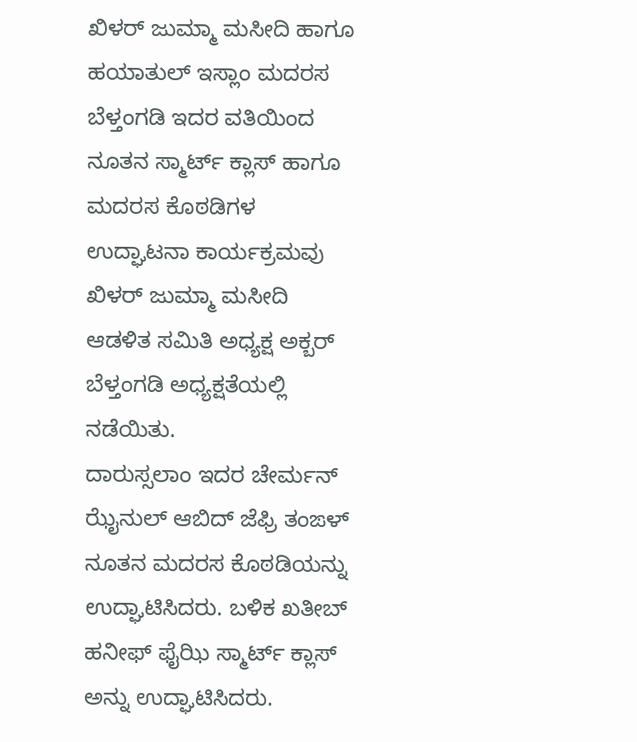ಖಿಳರ್ ಜುಮ್ಮಾ ಮಸೀದಿ ಹಾಗೂ ಹಯಾತುಲ್ ಇಸ್ಲಾಂ ಮದರಸ ಬೆಳ್ತಂಗಡಿ ಇದರ ವತಿಯಿಂದ ನೂತನ ಸ್ಮಾರ್ಟ್ ಕ್ಲಾಸ್ ಹಾಗೂ ಮದರಸ ಕೊಠಡಿಗಳ ಉದ್ಘಾಟನಾ ಕಾರ್ಯಕ್ರಮವು ಖಿಳರ್ ಜುಮ್ಮಾ ಮಸೀದಿ ಆಡಳಿತ ಸಮಿತಿ ಅಧ್ಯಕ್ಷ ಅಕ್ಬರ್ ಬೆಳ್ತಂಗಡಿ ಅಧ್ಯಕ್ಷತೆಯಲ್ಲಿ ನಡೆಯಿತು.
ದಾರುಸ್ಸಲಾಂ ಇದರ ಚೇರ್ಮನ್ ಝೈನುಲ್ ಆಬಿದ್ ಜೆಫ್ರಿ ತಂಙಳ್ ನೂತನ ಮದರಸ ಕೊಠಡಿಯನ್ನು ಉದ್ಘಾಟಿಸಿದರು. ಬಳಿಕ ಖತೀಬ್ ಹನೀಫ್ ಫೈಝಿ ಸ್ಮಾರ್ಟ್ ಕ್ಲಾಸ್ ಅನ್ನು ಉದ್ಘಾಟಿಸಿದರು.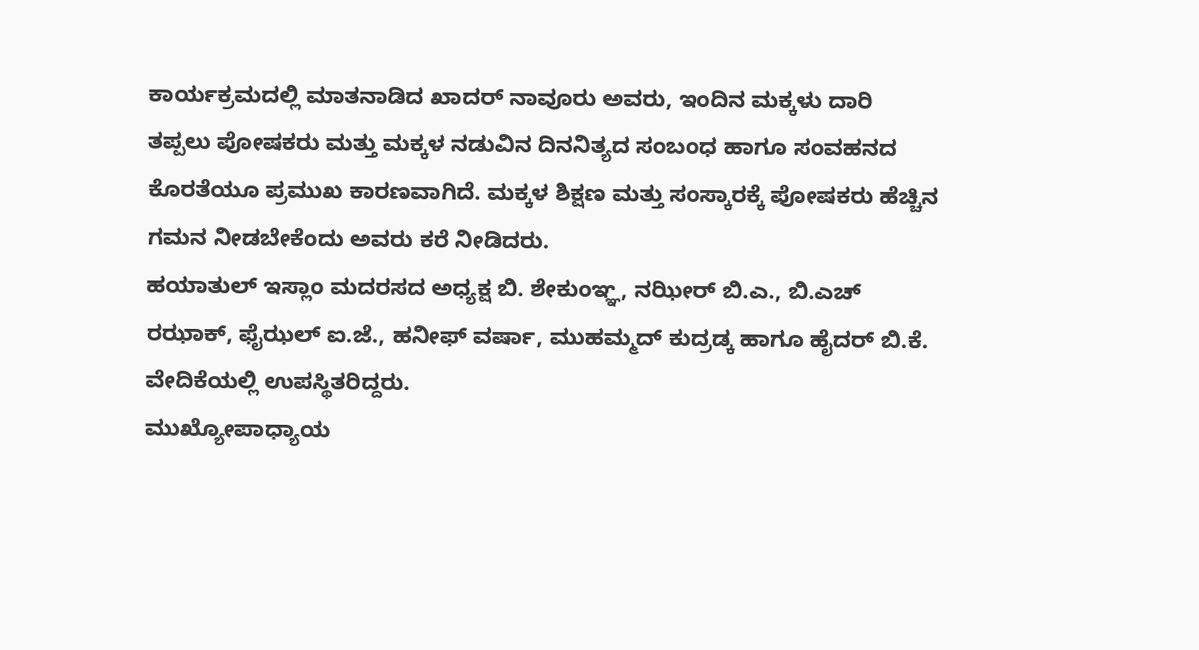ಕಾರ್ಯಕ್ರಮದಲ್ಲಿ ಮಾತನಾಡಿದ ಖಾದರ್ ನಾವೂರು ಅವರು, ಇಂದಿನ ಮಕ್ಕಳು ದಾರಿ ತಪ್ಪಲು ಪೋಷಕರು ಮತ್ತು ಮಕ್ಕಳ ನಡುವಿನ ದಿನನಿತ್ಯದ ಸಂಬಂಧ ಹಾಗೂ ಸಂವಹನದ ಕೊರತೆಯೂ ಪ್ರಮುಖ ಕಾರಣವಾಗಿದೆ. ಮಕ್ಕಳ ಶಿಕ್ಷಣ ಮತ್ತು ಸಂಸ್ಕಾರಕ್ಕೆ ಪೋಷಕರು ಹೆಚ್ಚಿನ ಗಮನ ನೀಡಬೇಕೆಂದು ಅವರು ಕರೆ ನೀಡಿದರು.
ಹಯಾತುಲ್ ಇಸ್ಲಾಂ ಮದರಸದ ಅಧ್ಯಕ್ಷ ಬಿ. ಶೇಕುಂಞ್ಞ, ನಝೀರ್ ಬಿ.ಎ., ಬಿ.ಎಚ್ ರಝಾಕ್, ಫೈಝಲ್ ಐ.ಜೆ., ಹನೀಫ್ ವರ್ಷಾ, ಮುಹಮ್ಮದ್ ಕುದ್ರಡ್ಕ ಹಾಗೂ ಹೈದರ್ ಬಿ.ಕೆ. ವೇದಿಕೆಯಲ್ಲಿ ಉಪಸ್ಥಿತರಿದ್ದರು.
ಮುಖ್ಯೋಪಾಧ್ಯಾಯ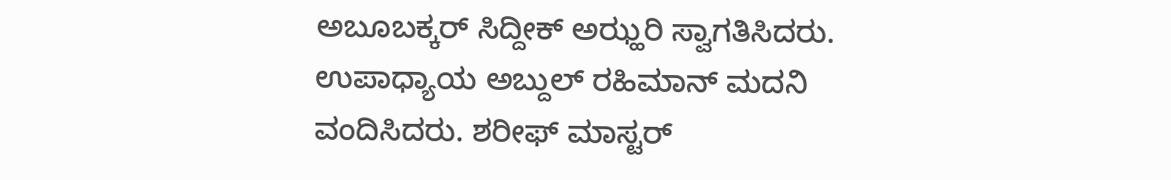ಅಬೂಬಕ್ಕರ್ ಸಿದ್ದೀಕ್ ಅಝ್ಹರಿ ಸ್ವಾಗತಿಸಿದರು. ಉಪಾಧ್ಯಾಯ ಅಬ್ದುಲ್ ರಹಿಮಾನ್ ಮದನಿ ವಂದಿಸಿದರು. ಶರೀಫ್ ಮಾಸ್ಟರ್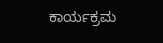ಕಾರ್ಯಕ್ರಮ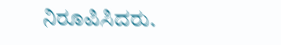ನಿರೂಪಿಸಿದರು.